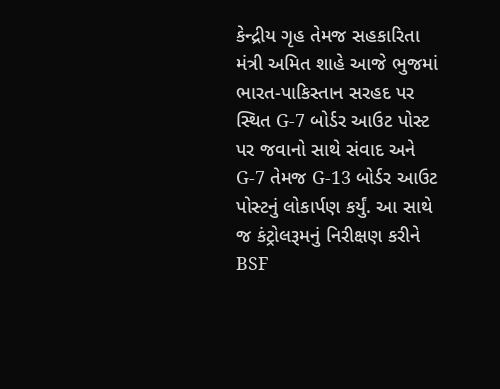કેન્દ્રીય ગૃહ તેમજ સહકારિતા મંત્રી અમિત શાહે આજે ભુજમાં ભારત-પાકિસ્તાન સરહદ પર સ્થિત G-7 બોર્ડર આઉટ પોસ્ટ પર જવાનો સાથે સંવાદ અને G-7 તેમજ G-13 બોર્ડર આઉટ પોસ્ટનું લોકાર્પણ કર્યું. આ સાથે જ કંટ્રોલરૂમનું નિરીક્ષણ કરીને BSF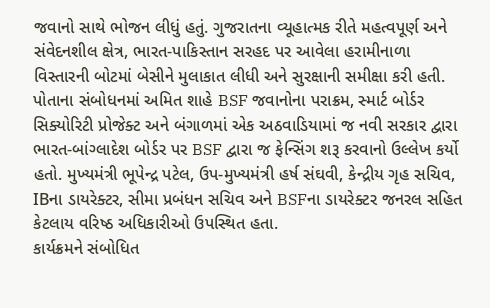જવાનો સાથે ભોજન લીધું હતું. ગુજરાતના વ્યૂહાત્મક રીતે મહત્વપૂર્ણ અને સંવેદનશીલ ક્ષેત્ર, ભારત-પાકિસ્તાન સરહદ પર આવેલા હરામીનાળા વિસ્તારની બોટમાં બેસીને મુલાકાત લીધી અને સુરક્ષાની સમીક્ષા કરી હતી.
પોતાના સંબોધનમાં અમિત શાહે BSF જવાનોના પરાક્રમ, સ્માર્ટ બોર્ડર સિક્યોરિટી પ્રોજેક્ટ અને બંગાળમાં એક અઠવાડિયામાં જ નવી સરકાર દ્વારા ભારત-બાંગ્લાદેશ બોર્ડર પર BSF દ્વારા જ ફેન્સિંગ શરૂ કરવાનો ઉલ્લેખ કર્યો હતો. મુખ્યમંત્રી ભૂપેન્દ્ર પટેલ, ઉપ-મુખ્યમંત્રી હર્ષ સંઘવી, કેન્દ્રીય ગૃહ સચિવ, IBના ડાયરેક્ટર, સીમા પ્રબંધન સચિવ અને BSFના ડાયરેક્ટર જનરલ સહિત કેટલાય વરિષ્ઠ અધિકારીઓ ઉપસ્થિત હતા.
કાર્યક્રમને સંબોધિત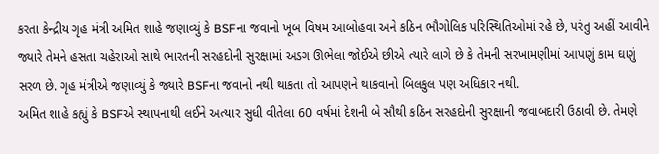કરતા કેન્દ્રીય ગૃહ મંત્રી અમિત શાહે જણાવ્યું કે BSFના જવાનો ખૂબ વિષમ આબોહવા અને કઠિન ભૌગોલિક પરિસ્થિતિઓમાં રહે છે, પરંતુ અહીં આવીને જ્યારે તેમને હસતા ચહેરાઓ સાથે ભારતની સરહદોની સુરક્ષામાં અડગ ઊભેલા જોઈએ છીએ ત્યારે લાગે છે કે તેમની સરખામણીમાં આપણું કામ ઘણું સરળ છે. ગૃહ મંત્રીએ જણાવ્યું કે જ્યારે BSFના જવાનો નથી થાકતા તો આપણને થાકવાનો બિલકુલ પણ અધિકાર નથી.
અમિત શાહે કહ્યું કે BSFએ સ્થાપનાથી લઈને અત્યાર સુધી વીતેલા 60 વર્ષમાં દેશની બે સૌથી કઠિન સરહદોની સુરક્ષાની જવાબદારી ઉઠાવી છે. તેમણે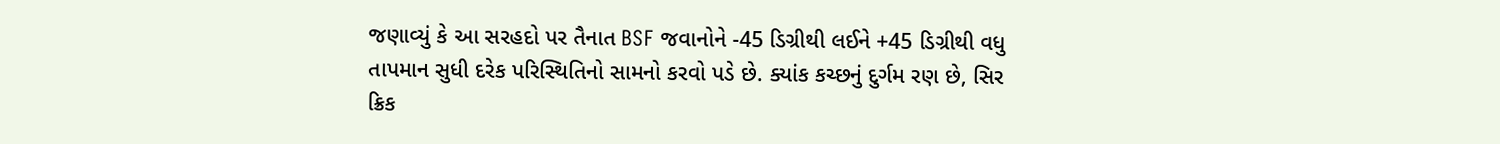જણાવ્યું કે આ સરહદો પર તૈનાત BSF જવાનોને -45 ડિગ્રીથી લઈને +45 ડિગ્રીથી વધુ તાપમાન સુધી દરેક પરિસ્થિતિનો સામનો કરવો પડે છે. ક્યાંક કચ્છનું દુર્ગમ રણ છે, સિર ક્રિક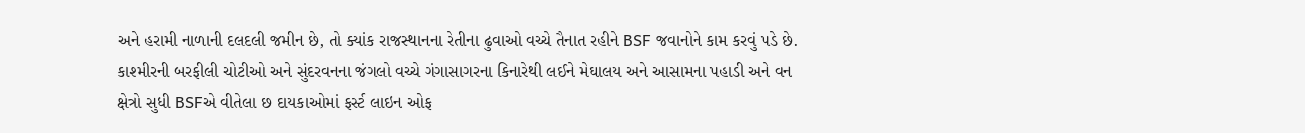અને હરામી નાળાની દલદલી જમીન છે, તો ક્યાંક રાજસ્થાનના રેતીના ઢુવાઓ વચ્ચે તૈનાત રહીને BSF જવાનોને કામ કરવું પડે છે.
કાશ્મીરની બરફીલી ચોટીઓ અને સુંદરવનના જંગલો વચ્ચે ગંગાસાગરના કિનારેથી લઈને મેઘાલય અને આસામના પહાડી અને વન ક્ષેત્રો સુધી BSFએ વીતેલા છ દાયકાઓમાં ફર્સ્ટ લાઇન ઓફ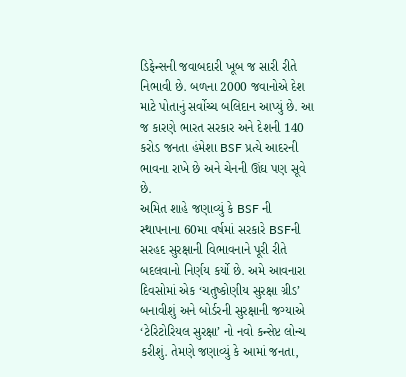ડિફેન્સની જવાબદારી ખૂબ જ સારી રીતે નિભાવી છે. બળના 2000 જવાનોએ દેશ માટે પોતાનું સર્વોચ્ચ બલિદાન આપ્યું છે. આ જ કારણે ભારત સરકાર અને દેશની 140 કરોડ જનતા હંમેશા BSF પ્રત્યે આદરની ભાવના રાખે છે અને ચેનની ઊંઘ પણ સૂવે છે.
અમિત શાહે જણાવ્યું કે BSF ની સ્થાપનાના 60મા વર્ષમાં સરકારે BSFની સરહદ સુરક્ષાની વિભાવનાને પૂરી રીતે બદલવાનો નિર્ણય કર્યો છે. અમે આવનારા દિવસોમાં એક ‘ચતુષ્કોણીય સુરક્ષા ગ્રીડ’ બનાવીશું અને બોર્ડરની સુરક્ષાની જગ્યાએ ‘ટેરિટોરિયલ સુરક્ષા’ નો નવો કન્સેપ્ટ લોન્ચ કરીશું. તેમણે જણાવ્યું કે આમાં જનતા,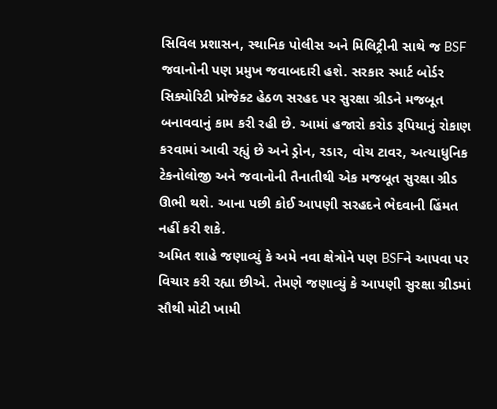સિવિલ પ્રશાસન, સ્થાનિક પોલીસ અને મિલિટ્રીની સાથે જ BSF જવાનોની પણ પ્રમુખ જવાબદારી હશે. સરકાર સ્માર્ટ બોર્ડર સિક્યોરિટી પ્રોજેક્ટ હેઠળ સરહદ પર સુરક્ષા ગ્રીડને મજબૂત બનાવવાનું કામ કરી રહી છે. આમાં હજારો કરોડ રૂપિયાનું રોકાણ કરવામાં આવી રહ્યું છે અને ડ્રોન, રડાર, વોચ ટાવર, અત્યાધુનિક ટેકનોલોજી અને જવાનોની તૈનાતીથી એક મજબૂત સુરક્ષા ગ્રીડ ઊભી થશે. આના પછી કોઈ આપણી સરહદને ભેદવાની હિંમત નહીં કરી શકે.
અમિત શાહે જણાવ્યું કે અમે નવા ક્ષેત્રોને પણ BSFને આપવા પર વિચાર કરી રહ્યા છીએ. તેમણે જણાવ્યું કે આપણી સુરક્ષા ગ્રીડમાં સૌથી મોટી ખામી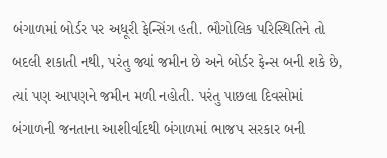બંગાળમાં બોર્ડર પર અધૂરી ફેન્સિંગ હતી. ભૌગોલિક પરિસ્થિતિને તો બદલી શકાતી નથી, પરંતુ જ્યાં જમીન છે અને બોર્ડર ફેન્સ બની શકે છે, ત્યાં પણ આપણને જમીન મળી નહોતી. પરંતુ પાછલા દિવસોમાં બંગાળની જનતાના આશીર્વાદથી બંગાળમાં ભાજપ સરકાર બની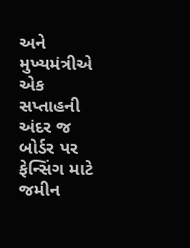અને મુખ્યમંત્રીએ એક સપ્તાહની અંદર જ બોર્ડર પર ફેન્સિંગ માટે જમીન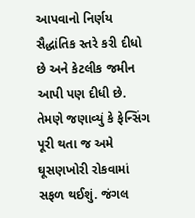આપવાનો નિર્ણય સૈદ્ધાંતિક સ્તરે કરી દીધો છે અને કેટલીક જમીન આપી પણ દીધી છે. તેમણે જણાવ્યું કે ફેન્સિંગ પૂરી થતા જ અમે ઘૂસણખોરી રોકવામાં સફળ થઈશું. જંગલ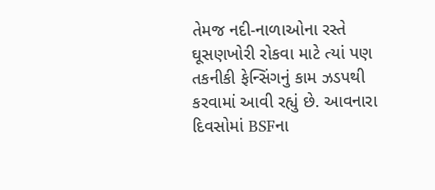તેમજ નદી-નાળાઓના રસ્તે ઘૂસણખોરી રોકવા માટે ત્યાં પણ તકનીકી ફેન્સિંગનું કામ ઝડપથી કરવામાં આવી રહ્યું છે. આવનારા દિવસોમાં BSFના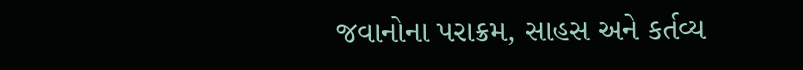જવાનોના પરાક્રમ, સાહસ અને કર્તવ્ય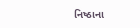નિષ્ઠાના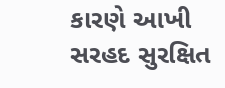કારણે આખી સરહદ સુરક્ષિત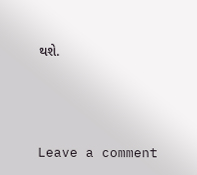થશે.





Leave a comment